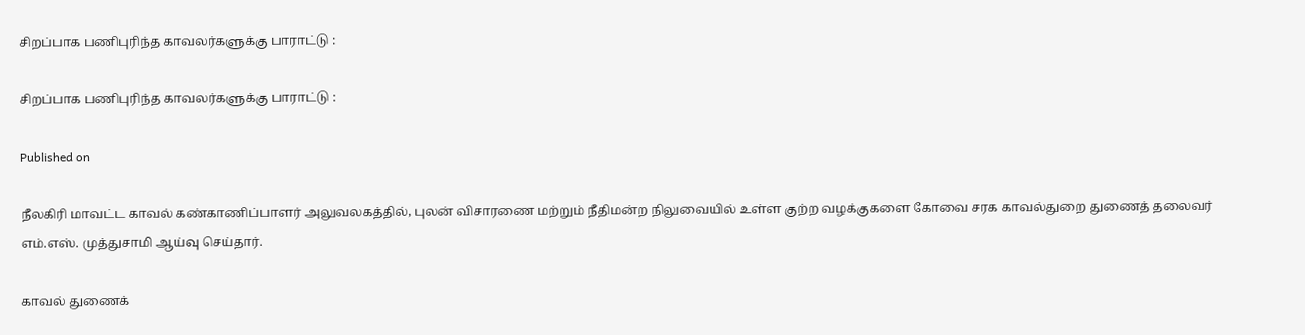சிறப்பாக பணிபுரிந்த காவலர்களுக்கு பாராட்டு :

சிறப்பாக பணிபுரிந்த காவலர்களுக்கு பாராட்டு :

Published on

நீலகிரி மாவட்ட காவல் கண்காணிப்பாளர்‌ அலுவலகத்தில்‌, புலன் விசாரணை மற்றும்‌ நீதிமன்ற நிலுவையில்‌ உள்ள குற்ற வழக்குகளை கோவை சரக காவல்துறை துணைத் தலைவர்‌ எம்‌.எஸ்‌. முத்துசாமி ஆய்வு செய்தார்.

காவல்‌ துணைக்‌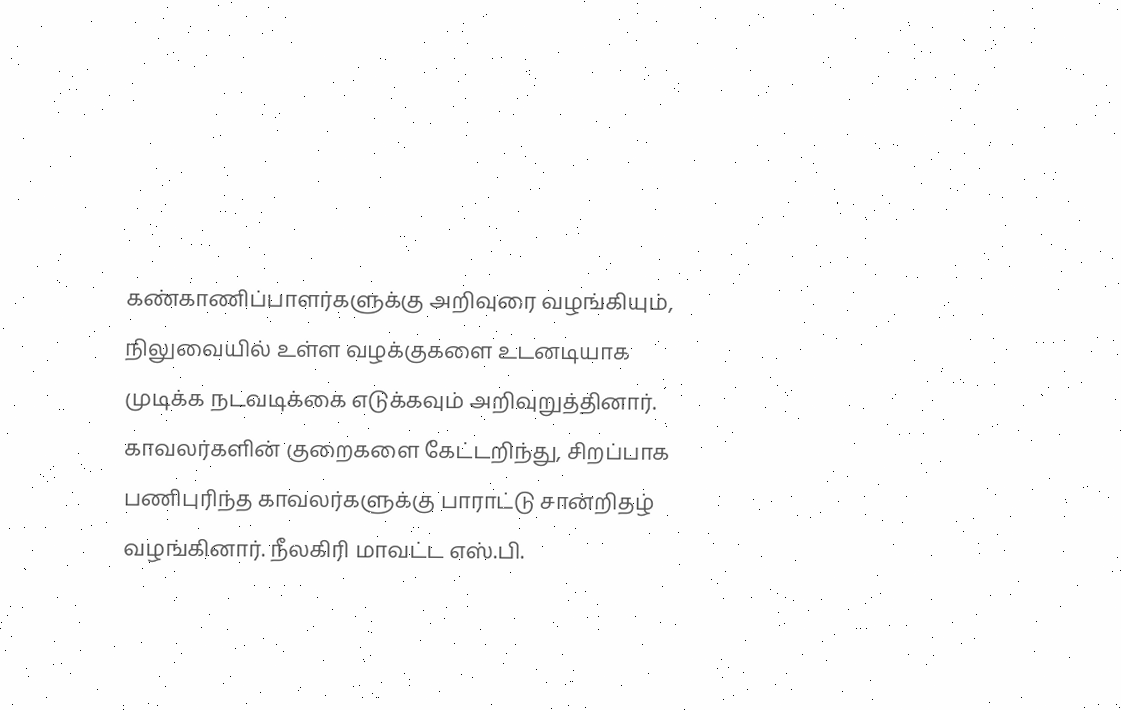கண்காணிப்பாளர்களுக்கு அறிவுரை வழங்கியும்‌, நிலுவையில்‌ உள்ள வழக்குகளை உடனடியாக முடிக்க‌ நடவடிக்கை எடுக்கவும்‌ அறிவுறுத்தினார்‌. காவலர்களின்‌ குறைகளை கேட்டறிந்து, சிறப்பாக பணிபுரிந்த காவலர்களுக்கு பாராட்டு சான்றிதழ்‌ வழங்கினார்‌. நீலகிரி மாவட்ட எஸ்.பி.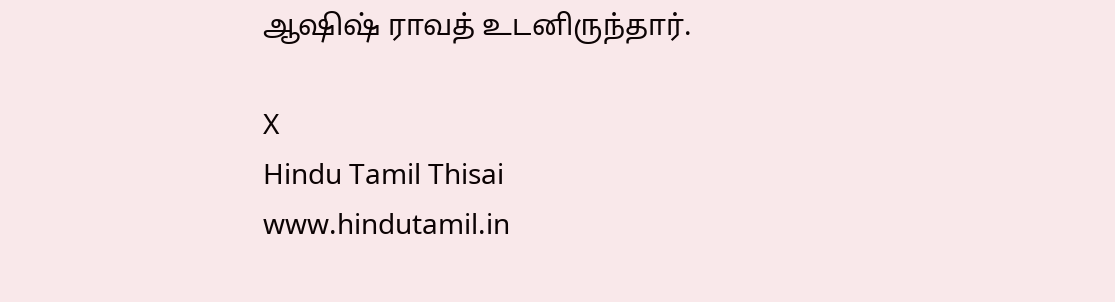ஆஷிஷ்‌ ராவத்‌ உடனிருந்தார்‌.

X
Hindu Tamil Thisai
www.hindutamil.in